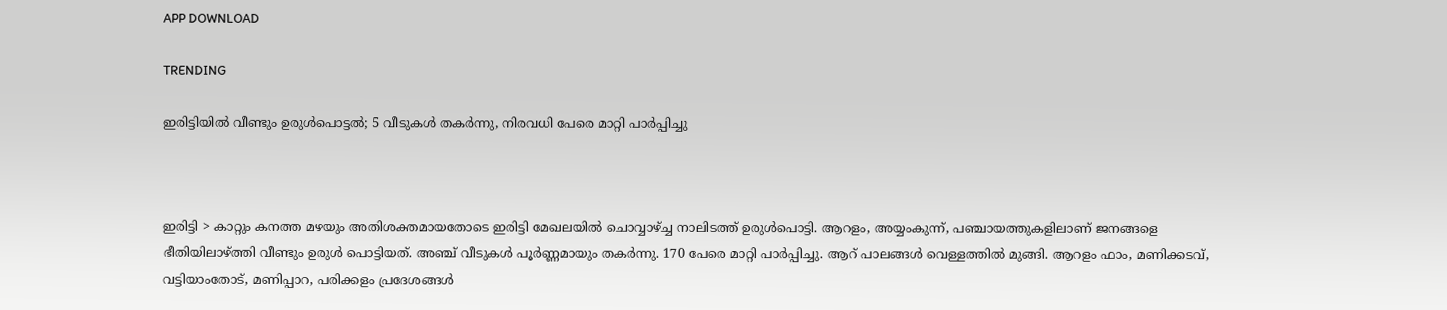APP DOWNLOAD

TRENDING

ഇരിട്ടിയിൽ വീണ്ടും ഉരുള്‍പൊട്ടല്‍; 5 വീടുകള്‍ തകര്‍ന്നു, നിരവധി പേരെ മാറ്റി പാര്‍പ്പിച്ചു



ഇരിട്ടി > കാറ്റും കനത്ത മഴയും അതിശക്തമായതോടെ ഇരിട്ടി മേഖലയില്‍ ചൊവ്വാഴ്ച്ച നാലിടത്ത് ഉരുള്‍പൊട്ടി. ആറളം, അയ്യംകുന്ന്, പഞ്ചായത്തുകളിലാണ് ജനങ്ങളെ ഭീതിയിലാഴ്ത്തി വീണ്ടും ഉരുള്‍ പൊട്ടിയത്. അഞ്ച് വീടുകള്‍ പൂര്‍ണ്ണമായും തകര്‍ന്നു. 170 പേരെ മാറ്റി പാര്‍പ്പിച്ചു. ആറ് പാലങ്ങള്‍ വെള്ളത്തില്‍ മുങ്ങി. ആറളം ഫാം, മണിക്കടവ്, വട്ടിയാംതോട്, മണിപ്പാറ, പരിക്കളം പ്രദേശങ്ങള്‍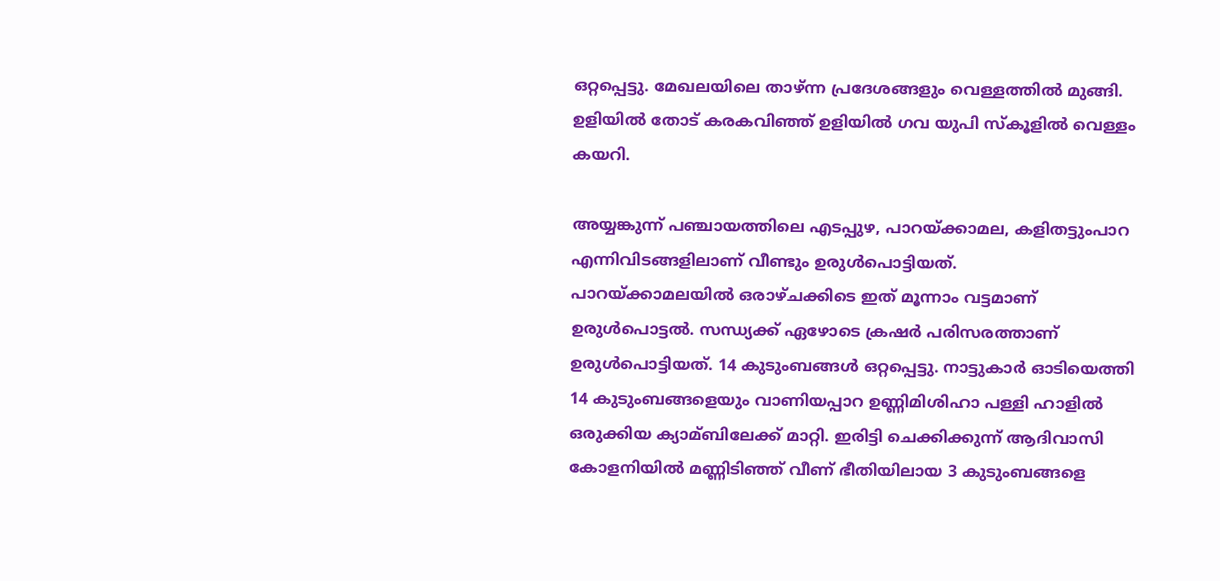ഒറ്റപ്പെട്ടു. മേഖലയിലെ താഴ്ന്ന പ്രദേശങ്ങളും വെള്ളത്തില്‍ മുങ്ങി. ഉളിയില്‍ തോട് കരകവിഞ്ഞ് ഉളിയില്‍ ഗവ യുപി സ്‌കൂളില്‍ വെള്ളം കയറി.

അയ്യങ്കുന്ന് പഞ്ചായത്തിലെ എടപ്പുഴ, പാറയ്ക്കാമല, കളിതട്ടുംപാറ എന്നിവിടങ്ങളിലാണ് വീണ്ടും ഉരുള്‍പൊട്ടിയത്.
പാറയ്ക്കാമലയില്‍ ഒരാഴ്ചക്കിടെ ഇത് മൂന്നാം വട്ടമാണ് ഉരുള്‍പൊട്ടല്‍. സന്ധ്യക്ക് ഏഴോടെ ക്രഷര്‍ പരിസരത്താണ് ഉരുള്‍പൊട്ടിയത്. 14 കുടുംബങ്ങള്‍ ഒറ്റപ്പെട്ടു. നാട്ടുകാര്‍ ഓടിയെത്തി 14 കുടുംബങ്ങളെയും വാണിയപ്പാറ ഉണ്ണിമിശിഹാ പള്ളി ഹാളില്‍ ഒരുക്കിയ ക്യാമ്ബിലേക്ക് മാറ്റി. ഇരിട്ടി ചെക്കിക്കുന്ന് ആദിവാസി കോളനിയില്‍ മണ്ണിടിഞ്ഞ് വീണ് ഭീതിയിലായ 3 കുടുംബങ്ങളെ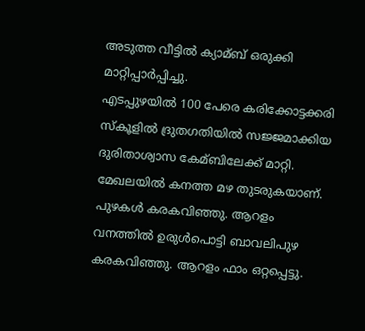അടുത്ത വീട്ടില്‍ ക്യാമ്ബ് ഒരുക്കി മാറ്റിപ്പാര്‍പ്പിച്ചു.
എടപ്പുഴയില്‍ 100 പേരെ കരിക്കോട്ടക്കരി സ്‌കൂളില്‍ ദ്രുതഗതിയില്‍ സജ്ജമാക്കിയ ദുരിതാശ്വാസ കേമ്ബിലേക്ക് മാറ്റി. മേഖലയില്‍ കനത്ത മഴ തുടരുകയാണ്. പുഴകള്‍ കരകവിഞ്ഞു. ആറളം വനത്തില്‍ ഉരുള്‍പൊട്ടി ബാവലിപുഴ കരകവിഞ്ഞു. ആറളം ഫാം ഒറ്റപ്പെട്ടു.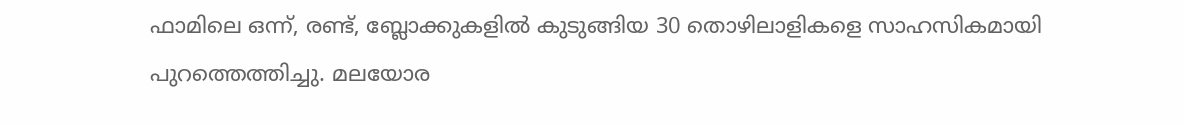ഫാമിലെ ഒന്ന്, രണ്ട്, ബ്ലോക്കുകളില്‍ കുടുങ്ങിയ 30 തൊഴിലാളികളെ സാഹസികമായി പുറത്തെത്തിച്ചു. മലയോര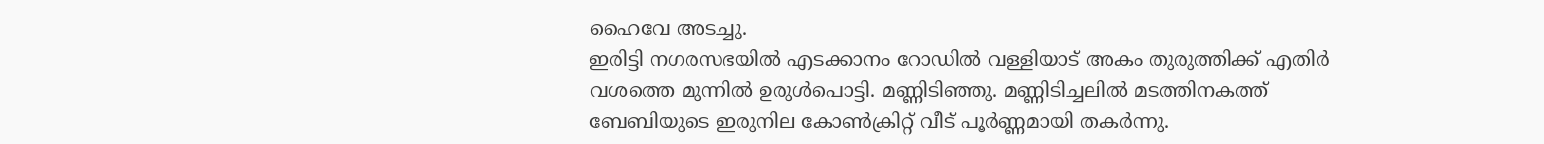ഹൈവേ അടച്ചു.
ഇരിട്ടി നഗരസഭയില്‍ എടക്കാനം റോഡില്‍ വള്ളിയാട് അകം തുരുത്തിക്ക് എതിര്‍ വശത്തെ മുന്നില്‍ ഉരുള്‍പൊട്ടി. മണ്ണിടിഞ്ഞു. മണ്ണിടിച്ചലില്‍ മടത്തിനകത്ത് ബേബിയുടെ ഇരുനില കോണ്‍ക്രിറ്റ് വീട് പൂര്‍ണ്ണമായി തകര്‍ന്നു.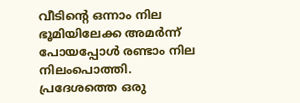വീടിന്റെ ഒന്നാം നില ഭൂമിയിലേക്ക അമര്‍ന്ന് പോയപ്പോള്‍ രണ്ടാം നില നിലംപൊത്തി. പ്രദേശത്തെ ഒരു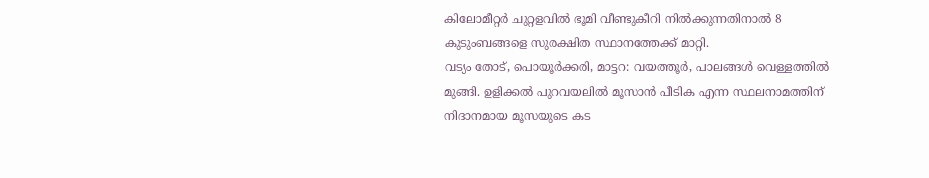കിലോമീറ്റര്‍ ചുറ്റളവില്‍ ഭൂമി വീണ്ടുകീറി നില്‍ക്കുന്നതിനാല്‍ 8 കുടുംബങ്ങളെ സുരക്ഷിത സ്ഥാനത്തേക്ക് മാറ്റി.
വട്യം തോട്, പൊയൂര്‍ക്കരി, മാട്ടറ: വയത്തൂര്‍, പാലങ്ങള്‍ വെള്ളത്തില്‍ മുങ്ങി. ഉളിക്കല്‍ പുറവയലില്‍ മൂസാന്‍ പീടിക എന്ന സ്ഥലനാമത്തിന് നിദാനമായ മൂസയുടെ കട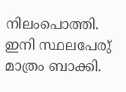നിലംപൊത്തി. ഇനി സ്ഥലപേരു് മാത്രം ബാക്കി.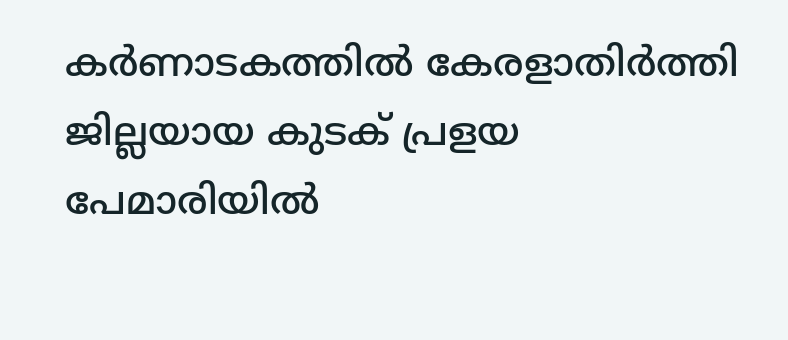കര്‍ണാടകത്തില്‍ കേരളാതിര്‍ത്തി ജില്ലയായ കുടക് പ്രളയ പേമാരിയില്‍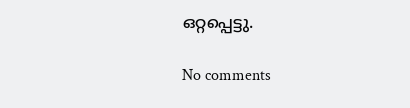ഒറ്റപ്പെട്ടു.

No comments